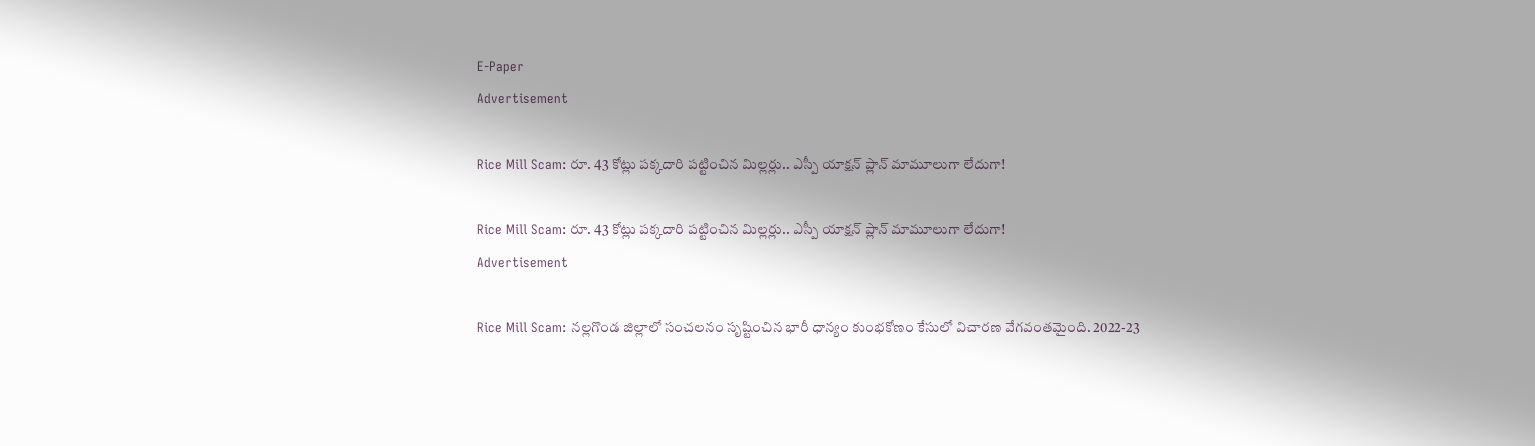E-Paper
Advertisement

Rice Mill Scam: రూ. 43 కోట్లు పక్కదారి పట్టించిన మిల్లర్లు.. ఎస్పీ యాక్షన్ ప్లాన్‌ మామూలుగా లేదుగా!

Rice Mill Scam: రూ. 43 కోట్లు పక్కదారి పట్టించిన మిల్లర్లు.. ఎస్పీ యాక్షన్ ప్లాన్‌ మామూలుగా లేదుగా!
Advertisement

Rice Mill Scam: నల్లగొండ జిల్లాలో సంచలనం సృష్టించిన భారీ ధాన్యం కుంభకోణం కేసులో విచారణ వేగవంతమైంది. 2022-23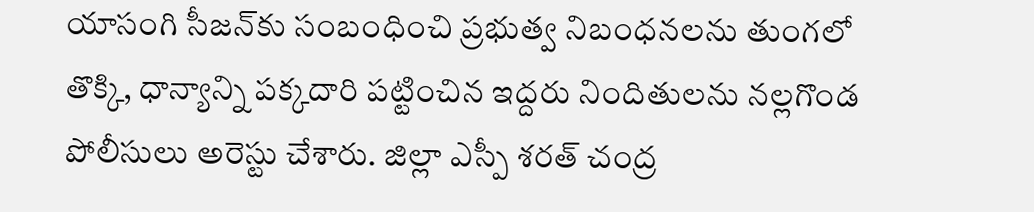యాసంగి సీజన్‌కు సంబంధించి ప్రభుత్వ నిబంధనలను తుంగలో తొక్కి, ధాన్యాన్ని పక్కదారి పట్టించిన ఇద్దరు నిందితులను నల్లగొండ పోలీసులు అరెస్టు చేశారు. జిల్లా ఎస్పీ శరత్ చంద్ర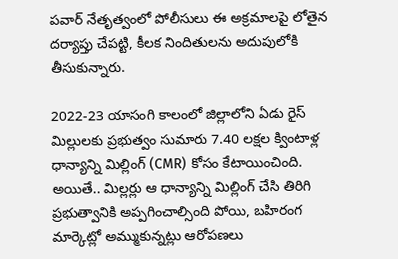పవార్ నేతృత్వంలో పోలీసులు ఈ అక్రమాలపై లోతైన దర్యాప్తు చేపట్టి, కీలక నిందితులను అదుపులోకి తీసుకున్నారు.

2022-23 యాసంగి కాలంలో జిల్లాలోని ఏడు రైస్ మిల్లులకు ప్రభుత్వం సుమారు 7.40 లక్షల క్వింటాళ్ల ధాన్యాన్ని మిల్లింగ్ (CMR) కోసం కేటాయించింది. అయితే.. మిల్లర్లు ఆ ధాన్యాన్ని మిల్లింగ్ చేసి తిరిగి ప్రభుత్వానికి అప్పగించాల్సింది పోయి, బహిరంగ మార్కెట్లో అమ్ముకున్నట్లు ఆరోపణలు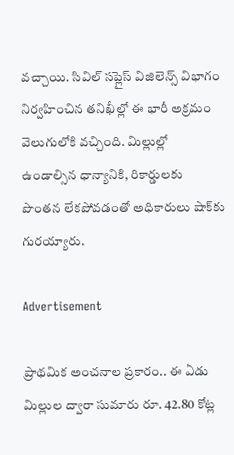వచ్చాయి. సివిల్ సప్లైస్ విజిలెన్స్ విభాగం నిర్వహించిన తనిఖీల్లో ఈ భారీ అక్రమం వెలుగులోకి వచ్చింది. మిల్లుల్లో ఉండాల్సిన ధాన్యానికి, రికార్డులకు పొంతన లేకపోవడంతో అధికారులు షాక్‌కు గురయ్యారు.

Advertisement

ప్రాథమిక అంచనాల ప్రకారం.. ఈ ఏడు మిల్లుల ద్వారా సుమారు రూ. 42.80 కోట్ల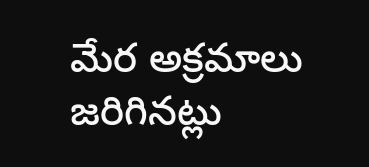మేర అక్రమాలు జరిగినట్లు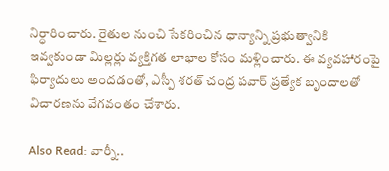నిర్ధారించారు. రైతుల నుంచి సేకరించిన ధాన్యాన్ని ప్రభుత్వానికి ఇవ్వకుండా మిల్లర్లు వ్యక్తిగత లాభాల కోసం మళ్లించారు. ఈ వ్యవహారంపై ఫిర్యాదులు అందడంతో, ఎస్పీ శరత్ చంద్ర పవార్ ప్రత్యేక బృందాలతో విచారణను వేగవంతం చేశారు.

Also Read: వార్నీ..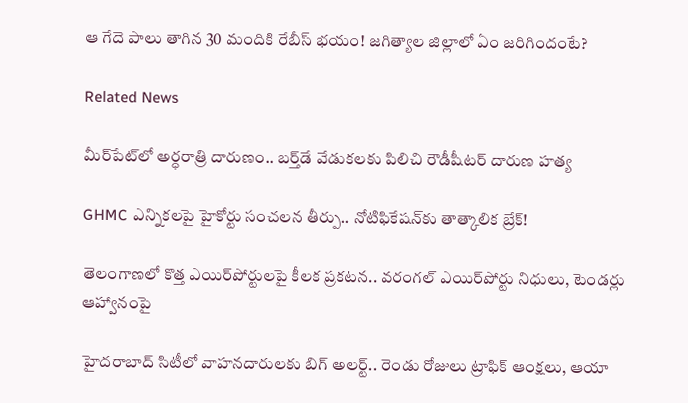ఆ గేదె పాలు తాగిన 30 మందికి రేబీస్ భయం! జగిత్యాల జిల్లాలో ఏం జరిగిందంటే?

Related News

మీర్‌పేట్‌లో అర్ధరాత్రి దారుణం.. బర్త్‌డే వేడుకలకు పిలిచి రౌడీషీటర్ దారుణ హత్య

GHMC ఎన్నికలపై హైకోర్టు సంచలన తీర్పు.. నోటిఫికేషన్‌కు తాత్కాలిక బ్రేక్!

తెలంగాణలో కొత్త ఎయిర్‌పోర్టులపై కీలక ప్రకటన.. వరంగల్ ఎయిర్‌పోర్టు నిధులు, టెండర్లు ఆహ్వానంపై

హైదరాబాద్ సిటీలో వాహనదారులకు బిగ్ అలర్ట్.. రెండు రోజులు ట్రాఫిక్ ఆంక్షలు, ఆయా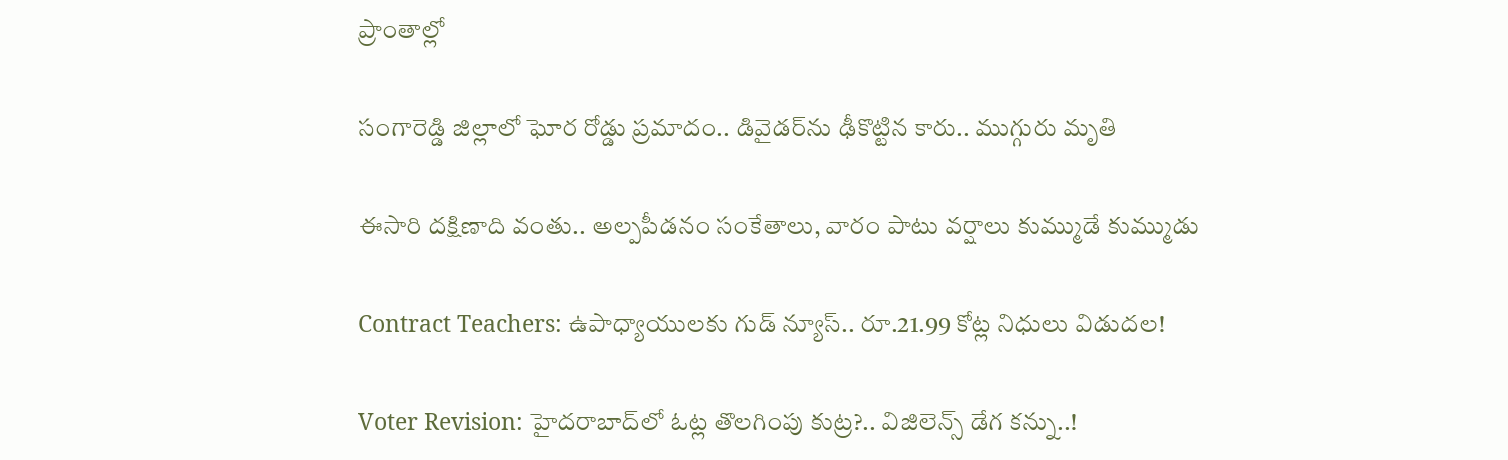ప్రాంతాల్లో

సంగారెడ్డి జిల్లాలో ఘోర రోడ్డు ప్రమాదం.. డివైడర్‌ను ఢీకొట్టిన కారు.. ముగ్గురు మృతి

ఈసారి దక్షిణాది వంతు.. అల్పపీడనం సంకేతాలు, వారం పాటు వర్షాలు కుమ్ముడే కుమ్ముడు

Contract Teachers: ఉపాధ్యాయులకు గుడ్ న్యూస్.. రూ.21.99 కోట్ల నిధులు విడుదల!

Voter Revision: హైదరాబాద్‌లో ఓట్ల తొలగింపు కుట్ర?.. విజిలెన్స్ డేగ కన్ను..!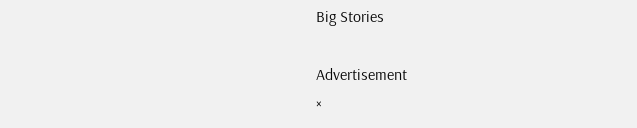Big Stories

Advertisement
×